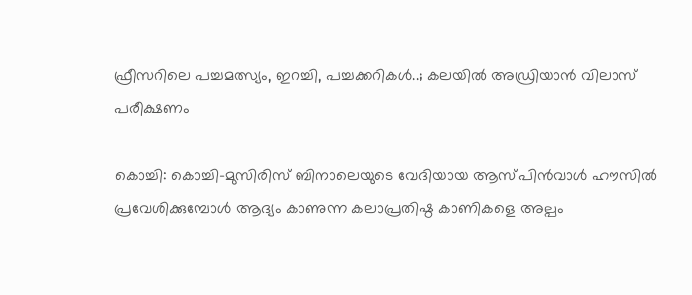ഫ്രീസറിലെ പച്ചമത്സ്യം, ഇറച്ചി, പച്ചക്കറികൾ..; കലയിൽ അഡ്രിയാൻ വിലാസ് പരീക്ഷണം

കൊച്ചി: കൊച്ചി-മുസിരിസ് ബിനാലെയുടെ വേദിയായ ആസ്പിൻവാൾ ഹൗസിൽ പ്രവേശിക്കുമ്പോൾ ആദ്യം കാണുന്ന കലാപ്രതിഷ്ഠ കാണികളെ അല്പം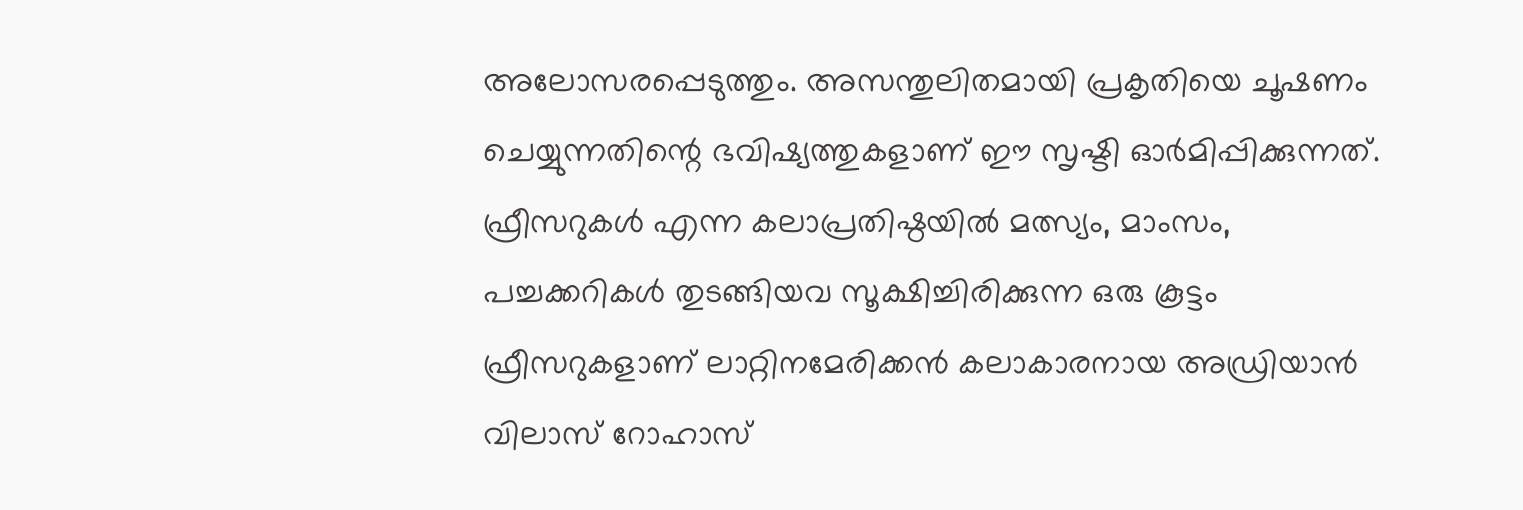അലോസരപ്പെടുത്തും. അസന്തുലിതമായി പ്രകൃതിയെ ചൂഷണം ചെയ്യുന്നതിന്റെ ഭവിഷ്യത്തുകളാണ് ഈ സൃഷ്ടി ഓർമിപ്പിക്കുന്നത്. ഫ്രീസറുകൾ എന്ന കലാപ്രതിഷ്ഠയിൽ മത്സ്യം, മാംസം, പച്ചക്കറികൾ തുടങ്ങിയവ സൂക്ഷിച്ചിരിക്കുന്ന ഒരു കൂട്ടം ഫ്രീസറുകളാണ് ലാറ്റിനമേരിക്കൻ കലാകാരനായ അഡ്രിയാൻ വിലാസ് റോഹാസ്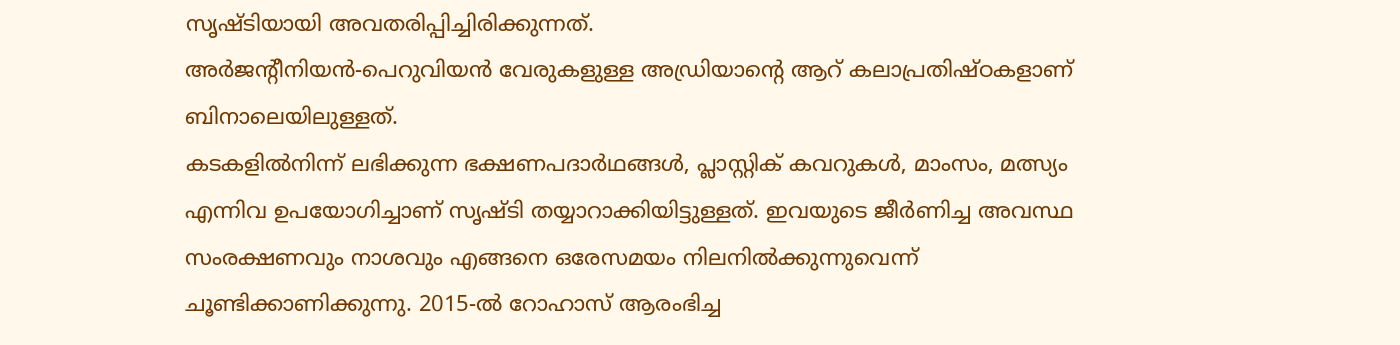സൃഷ്ടിയായി അവതരിപ്പിച്ചിരിക്കുന്നത്.
അർജന്റീനിയൻ-പെറുവിയൻ വേരുകളുള്ള അഡ്രിയാന്റെ ആറ് കലാപ്രതിഷ്ഠകളാണ് ബിനാലെയിലുള്ളത്.
കടകളിൽനിന്ന് ലഭിക്കുന്ന ഭക്ഷണപദാർഥങ്ങൾ, പ്ലാസ്റ്റിക് കവറുകൾ, മാംസം, മത്സ്യം എന്നിവ ഉപയോഗിച്ചാണ് സൃഷ്ടി തയ്യാറാക്കിയിട്ടുള്ളത്. ഇവയുടെ ജീർണിച്ച അവസ്ഥ സംരക്ഷണവും നാശവും എങ്ങനെ ഒരേസമയം നിലനിൽക്കുന്നുവെന്ന് ചൂണ്ടിക്കാണിക്കുന്നു. 2015-ൽ റോഹാസ് ആരംഭിച്ച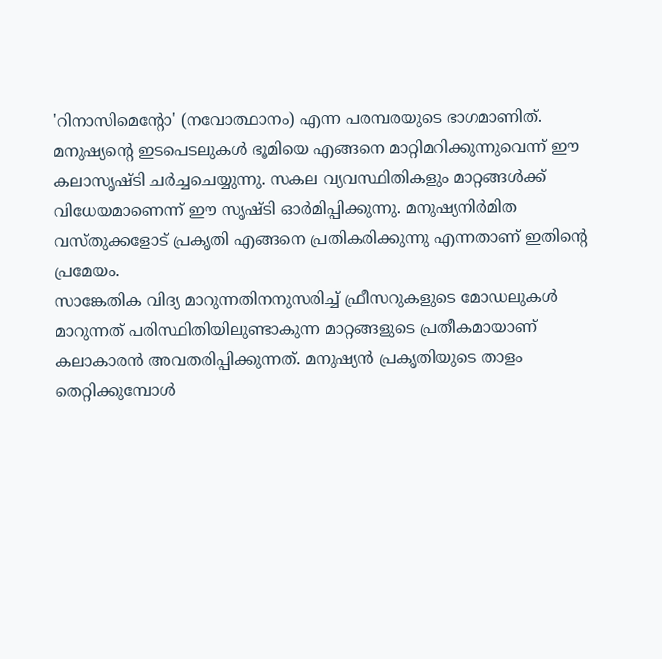'റിനാസിമെന്റോ' (നവോത്ഥാനം) എന്ന പരമ്പരയുടെ ഭാഗമാണിത്.
മനുഷ്യന്റെ ഇടപെടലുകൾ ഭൂമിയെ എങ്ങനെ മാറ്റിമറിക്കുന്നുവെന്ന് ഈ കലാസൃഷ്ടി ചർച്ചചെയ്യുന്നു. സകല വ്യവസ്ഥിതികളും മാറ്റങ്ങൾക്ക് വിധേയമാണെന്ന് ഈ സൃഷ്ടി ഓർമിപ്പിക്കുന്നു. മനുഷ്യനിർമിത വസ്തുക്കളോട് പ്രകൃതി എങ്ങനെ പ്രതികരിക്കുന്നു എന്നതാണ് ഇതിന്റെ പ്രമേയം.
സാങ്കേതിക വിദ്യ മാറുന്നതിനനുസരിച്ച് ഫ്രീസറുകളുടെ മോഡലുകൾ മാറുന്നത് പരിസ്ഥിതിയിലുണ്ടാകുന്ന മാറ്റങ്ങളുടെ പ്രതീകമായാണ് കലാകാരൻ അവതരിപ്പിക്കുന്നത്. മനുഷ്യൻ പ്രകൃതിയുടെ താളം തെറ്റിക്കുമ്പോൾ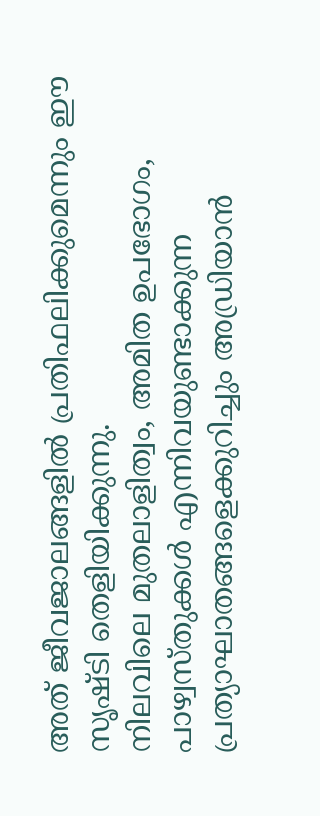അത് ജീവജാലങ്ങളിൽ പ്രതിഫലിക്കുമെന്നും ഈ സൃഷ്ടി തെളിയിക്കുന്നു.
നിലവിലെ മുതലാളിത്വം, അമിത ഉപഭോഗം, പാഴ്വസ്തുക്കൾ എന്നിവയുണ്ടാക്കുന്ന പ്രത്യാഘാതങ്ങളെക്കുറിച്ചും അഡ്രിയാൻ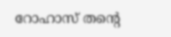റോഹാസ് തന്റെ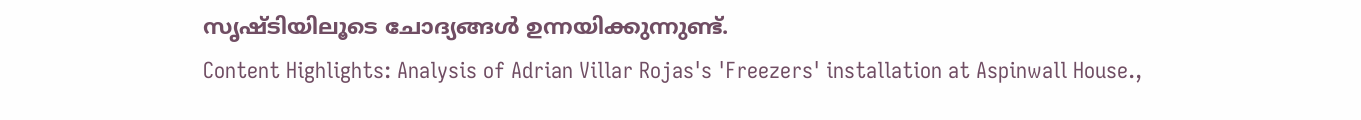സൃഷ്ടിയിലൂടെ ചോദ്യങ്ങൾ ഉന്നയിക്കുന്നുണ്ട്.
Content Highlights: Analysis of Adrian Villar Rojas's 'Freezers' installation at Aspinwall House.,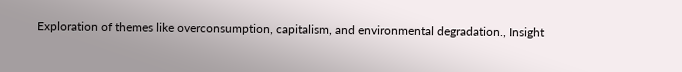Exploration of themes like overconsumption, capitalism, and environmental degradation., Insight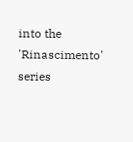into the 'Rinascimento' series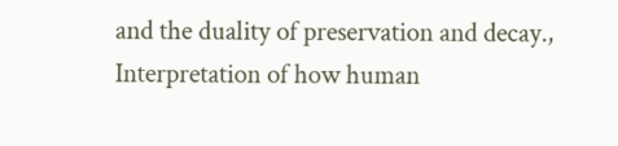and the duality of preservation and decay., Interpretation of how human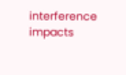interference impacts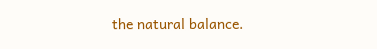the natural balance.